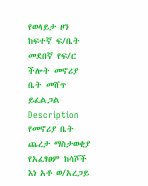የወላይታ ዞን ከፍተኛ ፍ/ቤት መደበኛ የፍ/ር ችሎት መኖሪያ ቤት መሸጥ ይፈልጋል
Description
የመኖሪያ ቤት ጨረታ ማስታወቂያ
የአፈፃፀም ከሳሾች እነ አቶ ወ/አረጋይ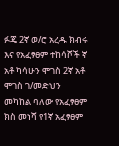ፉጄ 2ኛ ወ/ሮ አረዱ ክብሩ እና የአፈፃፀም ተከሳሾች ኛ አቶ ካሳሁን ሞገስ 2ኛ አቶ ሞገስ ገ/መድህን መካከል ባለው የአፈፃፀም ክስ መነሻ የ1ኛ አፈፃፀም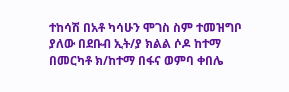ተከሳሽ በአቶ ካሳሁን ሞገስ ስም ተመዝግቦ ያለው በደቡብ ኢት/ያ ክልል ሶዶ ከተማ በመርካቶ ክ/ከተማ በፋና ወምባ ቀበሌ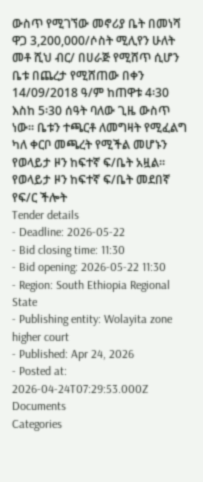ውስጥ የሚገኘው መኖሪያ ቤት በመነሻ ዋጋ 3,200,000/ሶስት ሚሊየን ሁለት መቶ ሺህ ብር/ በሀራጅ የሚሸጥ ሲሆን ቤቱ በጨረታ የሚሸጠው በቀን 14/09/2018 ዓ/ም ከጠዋቱ 4፡30 እስከ 5፡30 ሰዓት ባለው ጊዜ ውስጥ ነው። ቤቱን ተጫርቶ ለመግዛት የሚፈልግ ካለ ቀርቦ መጫረት የሚችል መሆኑን የወላይታ ዞን ከፍተኛ ፍ/ቤት አዟል።
የወላይታ ዞን ከፍተኛ ፍ/ቤት መደበኛ
የፍ/ር ችሎት
Tender details
- Deadline: 2026-05-22
- Bid closing time: 11:30
- Bid opening: 2026-05-22 11:30
- Region: South Ethiopia Regional State
- Publishing entity: Wolayita zone higher court
- Published: Apr 24, 2026
- Posted at: 2026-04-24T07:29:53.000Z
Documents
Categories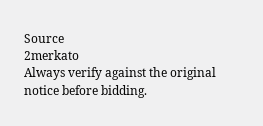Source
2merkato
Always verify against the original notice before bidding.